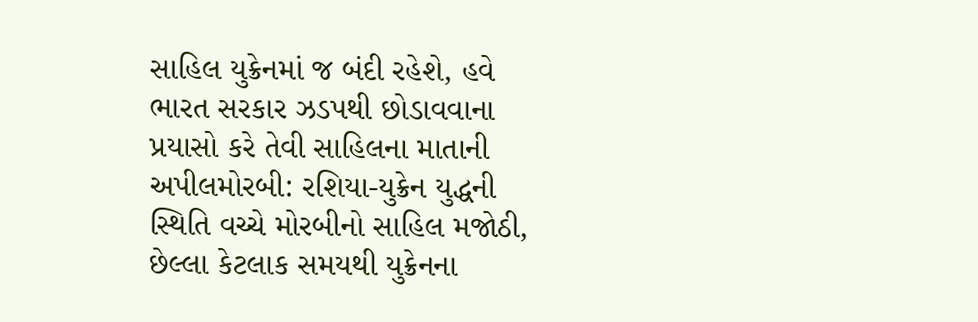સાહિલ યુક્રેનમાં જ બંદી રહેશે, હવે ભારત સરકાર ઝડપથી છોડાવવાના પ્રયાસો કરે તેવી સાહિલના માતાની અપીલમોરબી: રશિયા-યુક્રેન યુદ્ધની સ્થિતિ વચ્ચે મોરબીનો સાહિલ મજોઠી, છેલ્લા કેટલાક સમયથી યુક્રેનના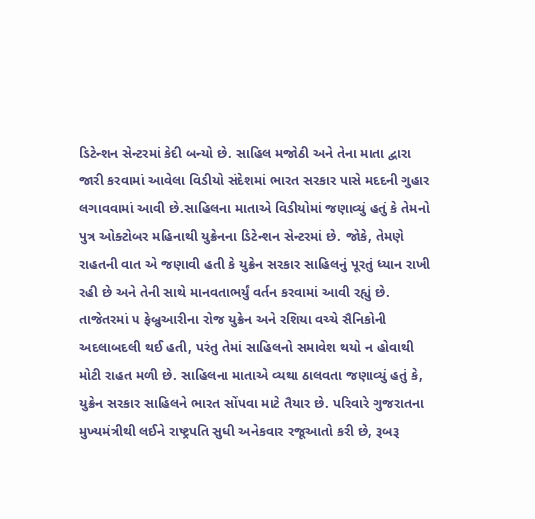ડિટેન્શન સેન્ટરમાં કેદી બન્યો છે. સાહિલ મજોઠી અને તેના માતા દ્વારા જારી કરવામાં આવેલા વિડીયો સંદેશમાં ભારત સરકાર પાસે મદદની ગુહાર લગાવવામાં આવી છે.સાહિલના માતાએ વિડીયોમાં જણાવ્યું હતું કે તેમનો પુત્ર ઓક્ટોબર મહિનાથી યુક્રેનના ડિટેન્શન સેન્ટરમાં છે. જોકે, તેમણે રાહતની વાત એ જણાવી હતી કે યુક્રેન સરકાર સાહિલનું પૂરતું ધ્યાન રાખી રહી છે અને તેની સાથે માનવતાભર્યું વર્તન કરવામાં આવી રહ્યું છે. તાજેતરમાં ૫ ફેબ્રુઆરીના રોજ યુક્રેન અને રશિયા વચ્ચે સૈનિકોની અદલાબદલી થઈ હતી, પરંતુ તેમાં સાહિલનો સમાવેશ થયો ન હોવાથી મોટી રાહત મળી છે. સાહિલના માતાએ વ્યથા ઠાલવતા જણાવ્યું હતું કે, યુક્રેન સરકાર સાહિલને ભારત સોંપવા માટે તૈયાર છે. પરિવારે ગુજરાતના મુખ્યમંત્રીથી લઈને રાષ્ટ્રપતિ સુધી અનેકવાર રજૂઆતો કરી છે, રૂબરૂ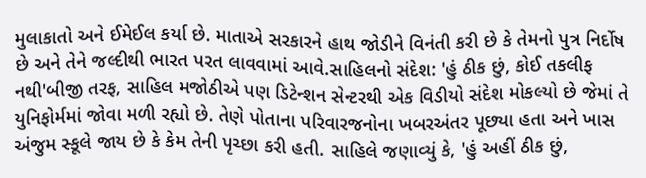મુલાકાતો અને ઈમેઈલ કર્યા છે. માતાએ સરકારને હાથ જોડીને વિનંતી કરી છે કે તેમનો પુત્ર નિર્દોષ છે અને તેને જલ્દીથી ભારત પરત લાવવામાં આવે.સાહિલનો સંદેશ: 'હું ઠીક છું, કોઈ તકલીફ નથી'બીજી તરફ, સાહિલ મજોઠીએ પણ ડિટેન્શન સેન્ટરથી એક વિડીયો સંદેશ મોકલ્યો છે જેમાં તે યુનિફોર્મમાં જોવા મળી રહ્યો છે. તેણે પોતાના પરિવારજનોના ખબરઅંતર પૂછ્યા હતા અને ખાસ અંજુમ સ્કૂલે જાય છે કે કેમ તેની પૃચ્છા કરી હતી. સાહિલે જણાવ્યું કે, 'હું અહીં ઠીક છું,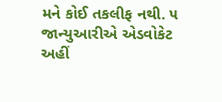મને કોઈ તકલીફ નથી. ૫ જાન્યુઆરીએ એડવોકેટ અહીં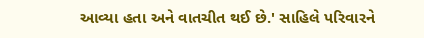આવ્યા હતા અને વાતચીત થઈ છે.' સાહિલે પરિવારને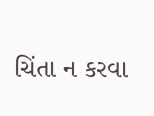ચિંતા ન કરવા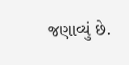જણાવ્યું છે.